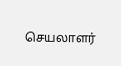செயலாளர்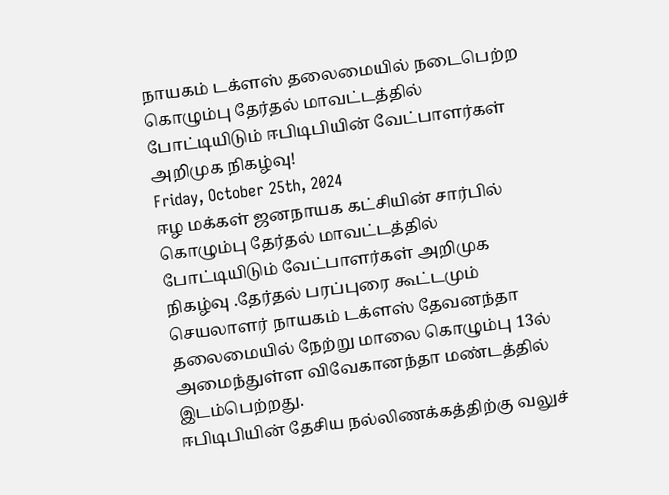நாயகம் டக்ளஸ் தலைமையில் நடைபெற்ற கொழும்பு தேர்தல் மாவட்டத்தில் போட்டியிடும் ஈபிடிபியின் வேட்பாளர்கள் அறிமுக நிகழ்வு!
Friday, October 25th, 2024
ஈழ மக்கள் ஜனநாயக கட்சியின் சார்பில் கொழும்பு தேர்தல் மாவட்டத்தில் போட்டியிடும் வேட்பாளர்கள் அறிமுக நிகழ்வு .தேர்தல் பரப்புரை கூட்டமும் செயலாளர் நாயகம் டக்ளஸ் தேவனந்தா தலைமையில் நேற்று மாலை கொழும்பு 13ல் அமைந்துள்ள விவேகானந்தா மண்டத்தில் இடம்பெற்றது.
ஈபிடிபியின் தேசிய நல்லிணக்கத்திற்கு வலுச்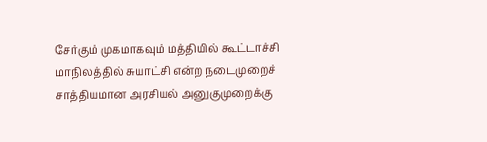சேர்கும் முகமாகவும் மத்தியில் கூட்டாச்சி மாநிலத்தில் சுயாட்சி என்ற நடைமுறைச் சாத்தியமான அரசியல் அனுகுமுறைக்கு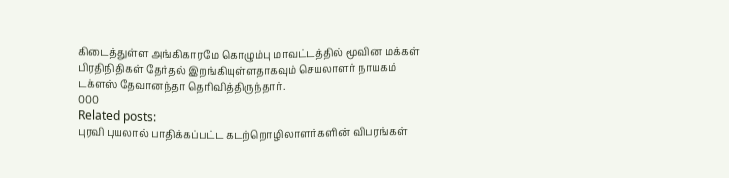கிடைத்துள்ள அங்கிகாரமே கொழும்பு மாவட்டத்தில் மூவின மக்கள் பிரதிநிதிகள் தேர்தல் இறங்கியுள்ளதாகவும் செயலாளர் நாயகம் டக்ளஸ் தேவானந்தா தெரிவித்திருந்தார்.
000
Related posts:
புரவி புயலால் பாதிக்கப்பட்ட கடற்றொழிலாளர்களின் விபரங்கள்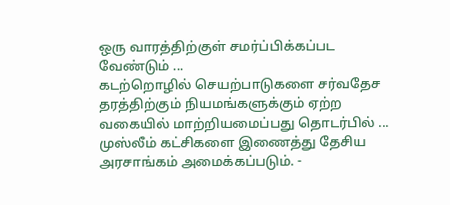ஒரு வாரத்திற்குள் சமர்ப்பிக்கப்பட வேண்டும் ...
கடற்றொழில் செயற்பாடுகளை சர்வதேச தரத்திற்கும் நியமங்களுக்கும் ஏற்ற வகையில் மாற்றியமைப்பது தொடர்பில் ...
முஸ்லீம் கட்சிகளை இணைத்து தேசிய அரசாங்கம் அமைக்கப்படும். -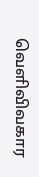வெளிவிவகார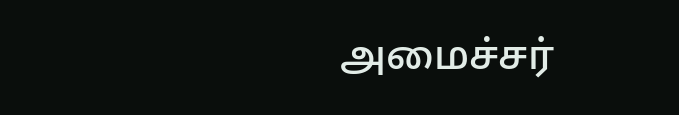அமைச்சர்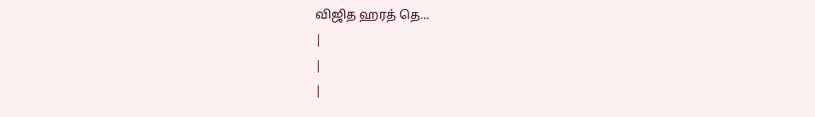விஜித ஹரத் தெ...
|
|
|